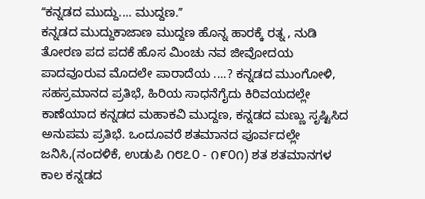ʻʻಕನ್ನಡದ ಮುದ್ದು.... ಮುದ್ದಣ.ʼʼ
ಕನ್ನಡದ ಮುದ್ದುಕಾಜಾಣ ಮುದ್ದಣ ಹೊನ್ನ ಹಾರಕ್ಕೆ ರತ್ನ , ನುಡಿ ತೋರಣ ಪದ ಪದಕೆ ಹೊಸ ಮಿಂಚು ನವ ಜೀವೋದಯ ಪಾದವೂರುವ ಮೊದಲೇ ಪಾರಾದೆಯ ....? ಕನ್ನಡದ ಮುಂಗೋಳಿ, ಸಹಸ್ರಮಾನದ ಪ್ರತಿಭೆ, ಹಿರಿಯ ಸಾಧನೆಗೈದು ಕಿರಿವಯದಲ್ಲೇ ಕಾಣೆಯಾದ ಕನ್ನಡದ ಮಹಾಕವಿ ಮುದ್ದಣ, ಕನ್ನಡದ ಮಣ್ಣು ಸೃಷ್ಟಿಸಿದ ಅನುಪಮ ಪ್ರತಿಭೆ. ಒಂದೂವರೆ ಶತಮಾನದ ಪೂರ್ವದಲ್ಲೇ ಜನಿಸಿ,(ನಂದಳಿಕೆ, ಉಡುಪಿ ೧೮೭೦ - ೧೯೦೧) ಶತ ಶತಮಾನಗಳ ಕಾಲ ಕನ್ನಡದ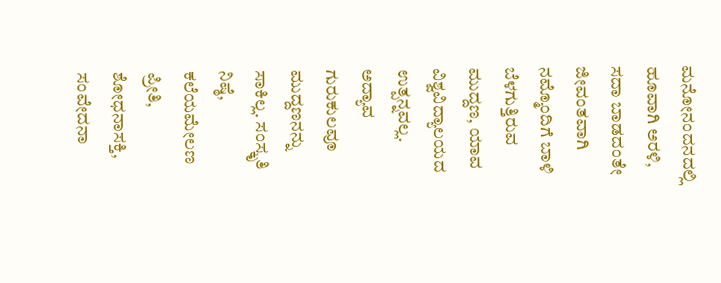ಮನೋನಂದನದಲ್ಲಿ ಹೂವಾಗಿ ಅರಳಿ, ಸದಾ ಬಾಡದಂತೇ ಜೀವಂತವಾಗಿ ನಮ್ಮೊಂದಿಗೆ ಬಾಳಿ ಬೆಳಗುತ್ತಿರುವ ಮುದ್ದಣ, ಯಾವ ವಿಶ್ವವಿದ್ಯಾಲಯದ ಉತ್ಪನ್ನವಲ್ಲ. ಅದ್ಯಾವ ಗುರುಕುಲವೂ ಮುದ್ದಣನನ್ನು ಸಾಕಿಲ್ಲ. ಸಂಸ್ಕೃತಿ ನಿಷ್ಠೆ, ಕಲೆಯಮೇಲಣ ಪ್ರೀತಿ, ಶೋಧನಾಸಕ್ತಿ, ಸಂವೇದನಾ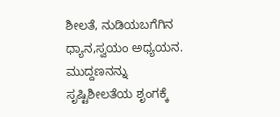ಶೀಲತೆ, ನುಡಿಯಬಗೆಗಿನ ಧ್ಯಾನ,ಸ್ವಯಂ ಅಧ್ಯಯನ. ಮುದ್ದಣನನ್ನು ಸೃಷ್ಟಿಶೀಲತೆಯ ಶೃಂಗಕ್ಕೆ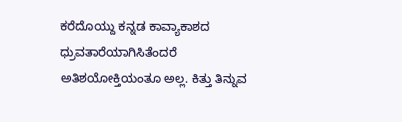ಕರೆದೊಯ್ದು ಕನ್ನಡ ಕಾವ್ಯಾಕಾಶದ ಧ್ರುವತಾರೆಯಾಗಿಸಿತೆಂದರೆ ಅತಿಶಯೋಕ್ತಿಯಂತೂ ಅಲ್ಲ. ಕಿತ್ತು ತಿನ್ನುವ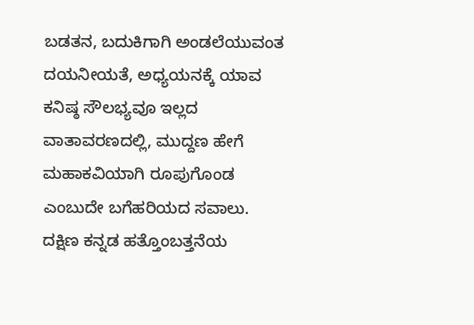ಬಡತನ, ಬದುಕಿಗಾಗಿ ಅಂಡಲೆಯುವಂತ ದಯನೀಯತೆ, ಅಧ್ಯಯನಕ್ಕೆ ಯಾವ ಕನಿಷ್ಠ ಸೌಲಭ್ಯವೂ ಇಲ್ಲದ ವಾತಾವರಣದಲ್ಲಿ, ಮುದ್ದಣ ಹೇಗೆ ಮಹಾಕವಿಯಾಗಿ ರೂಪುಗೊಂಡ ಎಂಬುದೇ ಬಗೆಹರಿಯದ ಸವಾಲು. ದಕ್ಷಿಣ ಕನ್ನಡ ಹತ್ತೊಂಬತ್ತನೆಯ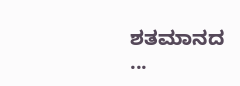ಶತಮಾನದ ...